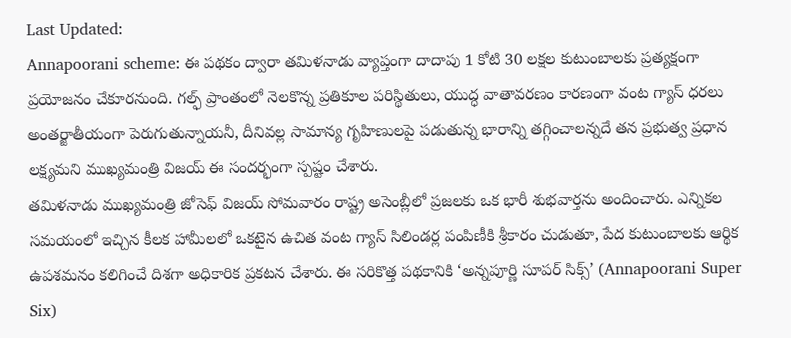Last Updated:
Annapoorani scheme: ఈ పథకం ద్వారా తమిళనాడు వ్యాప్తంగా దాదాపు 1 కోటి 30 లక్షల కుటుంబాలకు ప్రత్యక్షంగా ప్రయోజనం చేకూరనుంది. గల్ఫ్ ప్రాంతంలో నెలకొన్న ప్రతికూల పరిస్థితులు, యుద్ధ వాతావరణం కారణంగా వంట గ్యాస్ ధరలు అంతర్జాతీయంగా పెరుగుతున్నాయనీ, దీనివల్ల సామాన్య గృహిణులపై పడుతున్న భారాన్ని తగ్గించాలన్నదే తన ప్రభుత్వ ప్రధాన లక్ష్యమని ముఖ్యమంత్రి విజయ్ ఈ సందర్భంగా స్పష్టం చేశారు.
తమిళనాడు ముఖ్యమంత్రి జోసెఫ్ విజయ్ సోమవారం రాష్ట్ర అసెంబ్లీలో ప్రజలకు ఒక భారీ శుభవార్తను అందించారు. ఎన్నికల సమయంలో ఇచ్చిన కీలక హామీలలో ఒకటైన ఉచిత వంట గ్యాస్ సిలిండర్ల పంపిణీకి శ్రీకారం చుడుతూ, పేద కుటుంబాలకు ఆర్థిక ఉపశమనం కలిగించే దిశగా అధికారిక ప్రకటన చేశారు. ఈ సరికొత్త పథకానికి ‘అన్నపూర్ణి సూపర్ సిక్స్’ (Annapoorani Super Six)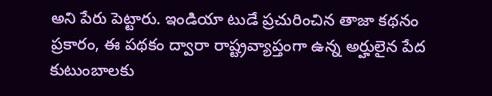అని పేరు పెట్టారు. ఇండియా టుడే ప్రచురించిన తాజా కథనం ప్రకారం, ఈ పథకం ద్వారా రాష్ట్రవ్యాప్తంగా ఉన్న అర్హులైన పేద కుటుంబాలకు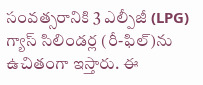సంవత్సరానికి 3 ఎల్పీజీ (LPG) గ్యాస్ సిలిండర్ల (రీ-ఫిల్)ను ఉచితంగా ఇస్తారు. ఈ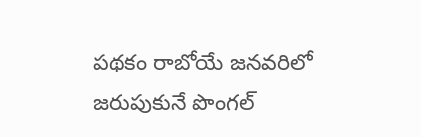పథకం రాబోయే జనవరిలో జరుపుకునే పొంగల్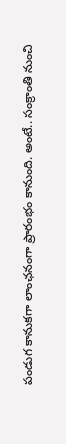పండుగ కానుకగా లాంఛనంగా ప్రారంభం కానుంది. అంటే.. సంక్రాంతి నుంచి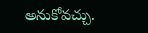అనుకోవచ్చు.